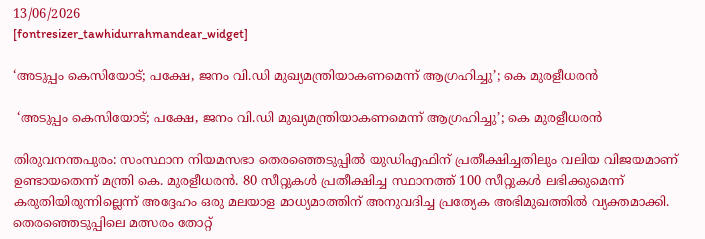13/06/2026
[fontresizer_tawhidurrahmandear_widget]

‘അടുപ്പം കെസിയോട്; പക്ഷേ, ജനം വി.ഡി മുഖ്യമന്ത്രിയാകണമെന്ന് ആഗ്രഹിച്ചു’; കെ മുരളീധരൻ

 ‘അടുപ്പം കെസിയോട്; പക്ഷേ, ജനം വി.ഡി മുഖ്യമന്ത്രിയാകണമെന്ന് ആഗ്രഹിച്ചു’; കെ മുരളീധരൻ

തിരുവനന്തപുരം: സംസ്ഥാന നിയമസഭാ തെരഞ്ഞെടുപ്പിൽ യുഡിഎഫിന് പ്രതീക്ഷിച്ചതിലും വലിയ വിജയമാണ് ഉണ്ടായതെന്ന് മന്ത്രി കെ. മുരളീധരൻ. 80 സീറ്റുകൾ പ്രതീക്ഷിച്ച സ്ഥാനത്ത് 100 സീറ്റുകൾ ലഭിക്കുമെന്ന് കരുതിയിരുന്നില്ലെന്ന് അദ്ദേഹം ഒരു മലയാള മാധ്യമാത്തിന് അനുവദിച്ച പ്രത്യേക അഭിമുഖത്തിൽ വ്യക്തമാക്കി. തെരഞ്ഞെടുപ്പിലെ മത്സരം തോറ്റ്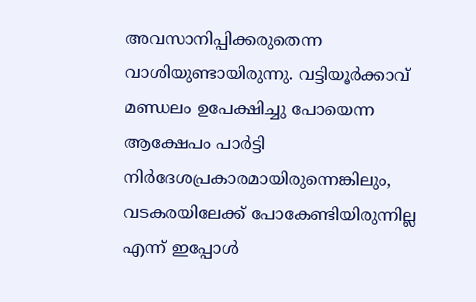അവസാനിപ്പിക്കരുതെന്ന വാശിയുണ്ടായിരുന്നു. വട്ടിയൂർക്കാവ് മണ്ഡലം ഉപേക്ഷിച്ചു പോയെന്ന ആക്ഷേപം പാർട്ടി നിർദേശപ്രകാരമായിരുന്നെങ്കിലും, വടകരയിലേക്ക് പോകേണ്ടിയിരുന്നില്ല എന്ന് ഇപ്പോൾ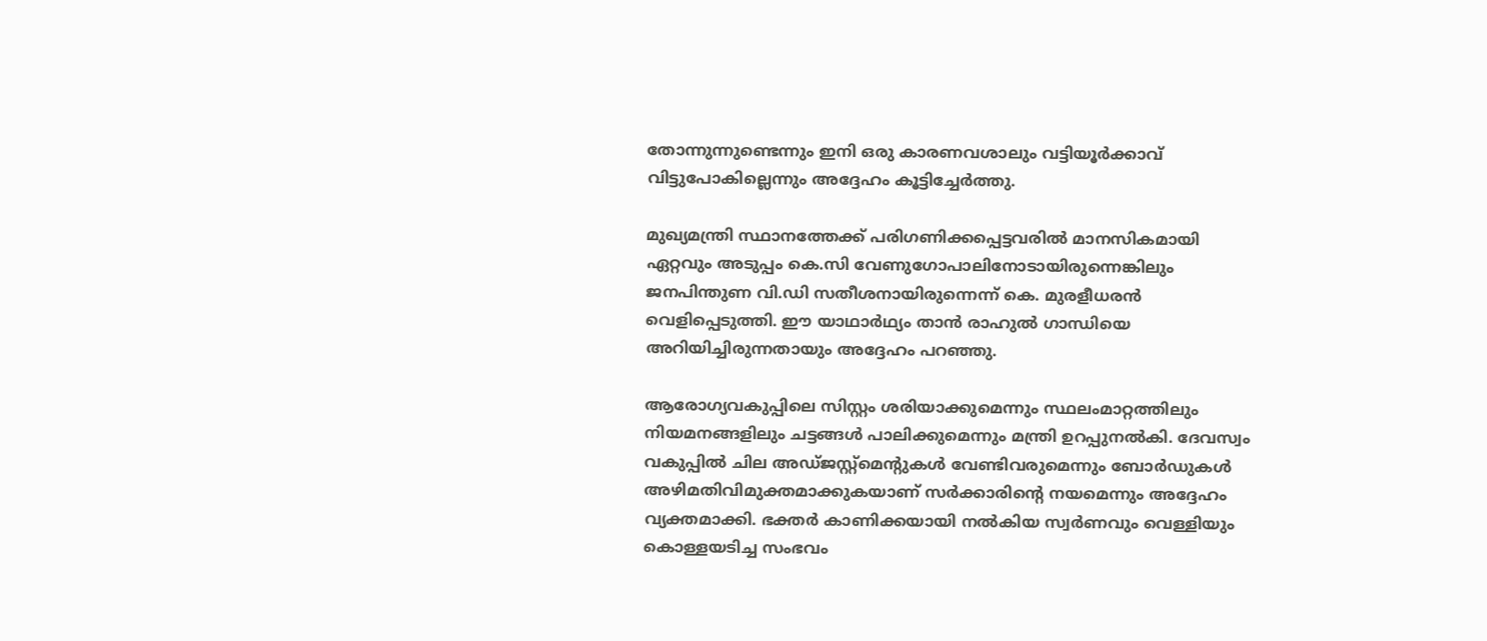തോന്നുന്നുണ്ടെന്നും ഇനി ഒരു കാരണവശാലും വട്ടിയൂർക്കാവ് വിട്ടുപോകില്ലെന്നും അദ്ദേഹം കൂട്ടിച്ചേർത്തു.

മുഖ്യമന്ത്രി സ്ഥാനത്തേക്ക് പരിഗണിക്കപ്പെട്ടവരിൽ മാനസികമായി ഏറ്റവും അടുപ്പം കെ.സി വേണുഗോപാലിനോടായിരുന്നെങ്കിലും ജനപിന്തുണ വി.ഡി സതീശനായിരുന്നെന്ന് കെ. മുരളീധരൻ വെളിപ്പെടുത്തി. ഈ യാഥാർഥ്യം താൻ രാഹുൽ ഗാന്ധിയെ അറിയിച്ചിരുന്നതായും അദ്ദേഹം പറഞ്ഞു.

ആരോഗ്യവകുപ്പിലെ സിസ്റ്റം ശരിയാക്കുമെന്നും സ്ഥലംമാറ്റത്തിലും നിയമനങ്ങളിലും ചട്ടങ്ങൾ പാലിക്കുമെന്നും മന്ത്രി ഉറപ്പുനൽകി. ദേവസ്വം വകുപ്പിൽ ചില അഡ്ജസ്റ്റ്മെന്റുകൾ വേണ്ടിവരുമെന്നും ബോർഡുകൾ അഴിമതിവിമുക്തമാക്കുകയാണ് സർക്കാരിന്റെ നയമെന്നും അദ്ദേഹം വ്യക്തമാക്കി. ഭക്തർ കാണിക്കയായി നൽകിയ സ്വർണവും വെള്ളിയും കൊള്ളയടിച്ച സംഭവം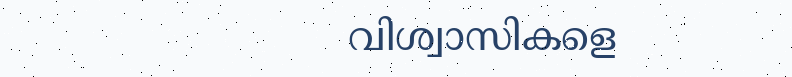വിശ്വാസികളെ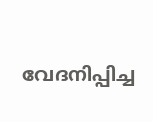വേദനിപ്പിച്ച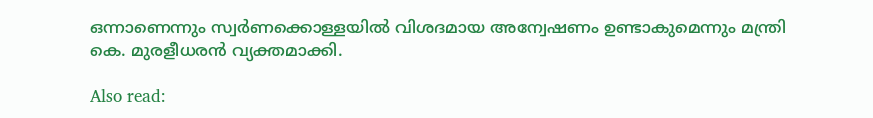ഒന്നാണെന്നും സ്വർണക്കൊള്ളയിൽ വിശദമായ അന്വേഷണം ഉണ്ടാകുമെന്നും മന്ത്രി കെ. മുരളീധരൻ വ്യക്തമാക്കി.

Also read: